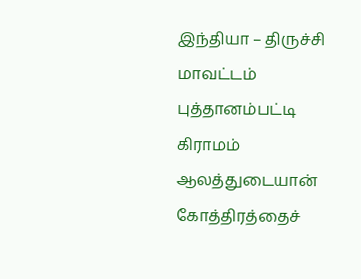இந்தியா – திருச்சி மாவட்டம் புத்தானம்பட்டி கிராமம் ஆலத்துடையான் கோத்திரத்தைச்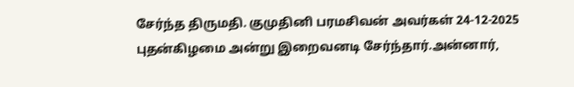சேர்ந்த திருமதி. குமுதினி பரமசிவன் அவர்கள் 24-12-2025 புதன்கிழமை அன்று இறைவனடி சேர்ந்தார்.அன்னார்,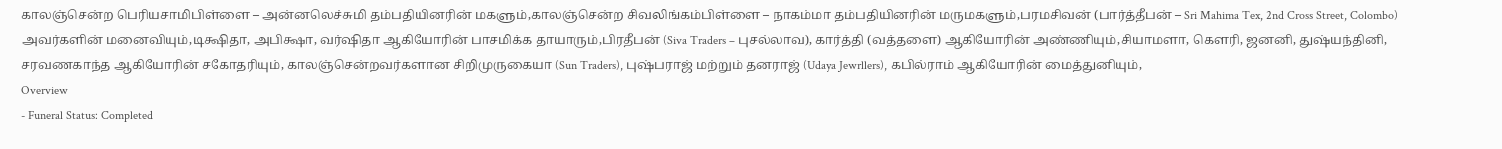காலஞ்சென்ற பெரியசாமிபிள்ளை – அன்னலெச்சுமி தம்பதியினரின் மகளும்,காலஞ்சென்ற சிவலிங்கம்பிள்ளை – நாகம்மா தம்பதியினரின் மருமகளும்,பரமசிவன் (பார்த்தீபன் – Sri Mahima Tex, 2nd Cross Street, Colombo) அவர்களின் மனைவியும்,டிக்ஷிதா, அபிக்ஷா, வர்ஷிதா ஆகியோரின் பாசமிக்க தாயாரும்,பிரதீபன் (Siva Traders – புசல்லாவ), கார்த்தி (வத்தளை) ஆகியோரின் அண்ணியும்,சியாமளா, கௌரி, ஜனனி, துஷ்யந்தினி, சரவணகாந்த ஆகியோரின் சகோதரியும், காலஞ்சென்றவர்களான சிறிமுருகையா (Sun Traders), புஷ்பராஜ் மற்றும் தனராஜ் (Udaya Jewrllers), கபில்ராம் ஆகியோரின் மைத்துனியும்,
Overview
- Funeral Status: Completed